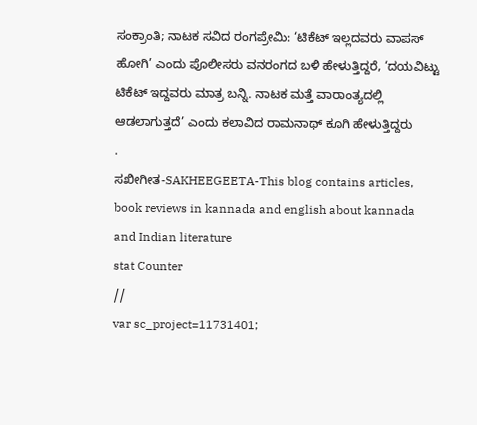ಸಂಕ್ರಾಂತಿ; ನಾಟಕ ಸವಿದ ರಂಗಪ್ರೇಮಿ: ‘ಟಿಕೆಟ್ ಇಲ್ಲದವರು ವಾಪಸ್ ಹೋಗಿ’ ಎಂದು ಪೊಲೀಸರು ವನರಂಗದ ಬಳಿ ಹೇಳುತ್ತಿದ್ದರೆ, ‘ದಯವಿಟ್ಟು ಟಿಕೆಟ್ ಇದ್ದವರು ಮಾತ್ರ ಬನ್ನಿ. ನಾಟಕ ಮತ್ತೆ ವಾರಾಂತ್ಯದಲ್ಲಿ ಆಡಲಾಗುತ್ತದೆ’ ಎಂದು ಕಲಾವಿದ ರಾಮನಾಥ್ ಕೂಗಿ ಹೇಳುತ್ತಿದ್ದರು
.
ಸಖೀಗೀತ-SAKHEEGEETA-This blog contains articles, book reviews in kannada and english about kannada and Indian literature
stat Counter
//
var sc_project=11731401;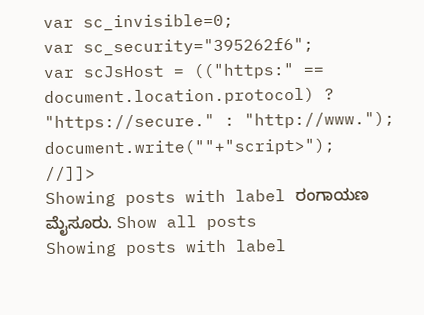var sc_invisible=0;
var sc_security="395262f6";
var scJsHost = (("https:" == document.location.protocol) ? "https://secure." : "http://www.");
document.write(""+"script>");
//]]>
Showing posts with label ರಂಗಾಯಣ ಮೈಸೂರು. Show all posts
Showing posts with label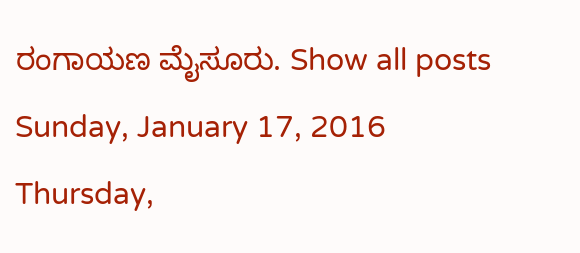ರಂಗಾಯಣ ಮೈಸೂರು. Show all posts
Sunday, January 17, 2016
Thursday,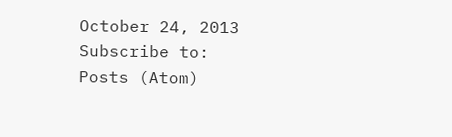October 24, 2013
Subscribe to:
Posts (Atom)